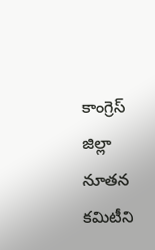కాంగ్రెస్ జిల్లా నూతన కమిటీని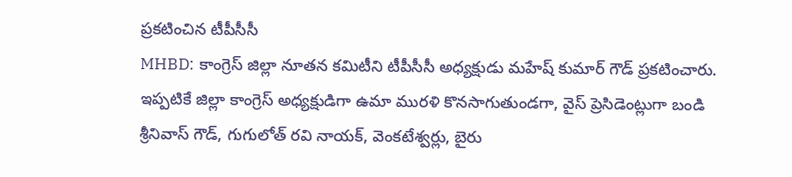ప్రకటించిన టీపీసీసీ
MHBD: కాంగ్రెస్ జిల్లా నూతన కమిటీని టీపీసీసీ అధ్యక్షుడు మహేష్ కుమార్ గౌడ్ ప్రకటించారు. ఇప్పటికే జిల్లా కాంగ్రెస్ అధ్యక్షుడిగా ఉమా మురళి కొనసాగుతుండగా, వైస్ ప్రెసిడెంట్లుగా బండి శ్రీనివాస్ గౌడ్, గుగులోత్ రవి నాయక్, వెంకటేశ్వర్లు, బైరు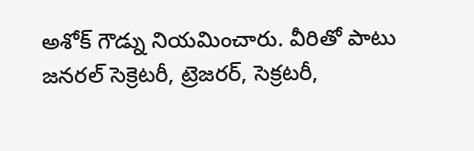అశోక్ గౌడ్ను నియమించారు. వీరితో పాటు జనరల్ సెక్రెటరీ, ట్రెజరర్, సెక్రటరీ,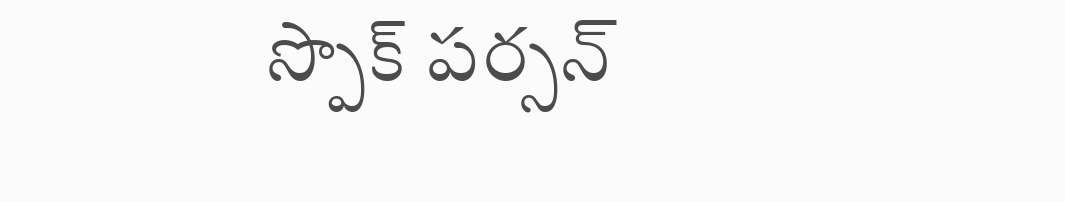స్పొక్ పర్సన్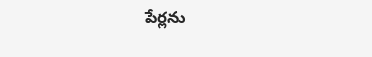పేర్లను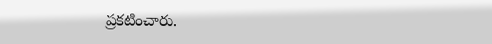ప్రకటించారు.